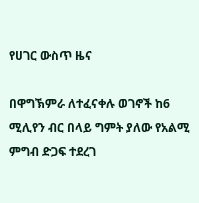የሀገር ውስጥ ዜና

በዋግኽምራ ለተፈናቀሉ ወገኖች ከ6 ሚሊየን ብር በላይ ግምት ያለው የአልሚ ምግብ ድጋፍ ተደረገ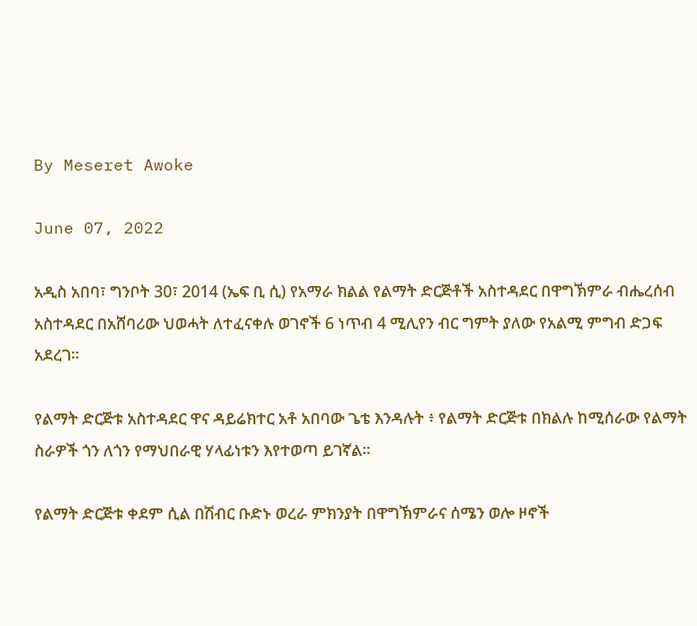By Meseret Awoke

June 07, 2022

አዲስ አበባ፣ ግንቦት 30፣ 2014 (ኤፍ ቢ ሲ) የአማራ ክልል የልማት ድርጅቶች አስተዳደር በዋግኽምራ ብሔረሰብ አስተዳደር በአሸባሪው ህወሓት ለተፈናቀሉ ወገኖች 6 ነጥብ 4 ሚሊየን ብር ግምት ያለው የአልሚ ምግብ ድጋፍ አደረገ፡፡

የልማት ድርጅቱ አስተዳደር ዋና ዳይሬክተር አቶ አበባው ጌቴ እንዳሉት ፥ የልማት ድርጅቱ በክልሉ ከሚሰራው የልማት ስራዎች ጎን ለጎን የማህበራዊ ሃላፊነቱን እየተወጣ ይገኛል።

የልማት ድርጅቱ ቀደም ሲል በሽብር ቡድኑ ወረራ ምክንያት በዋግኽምራና ሰሜን ወሎ ዞኖች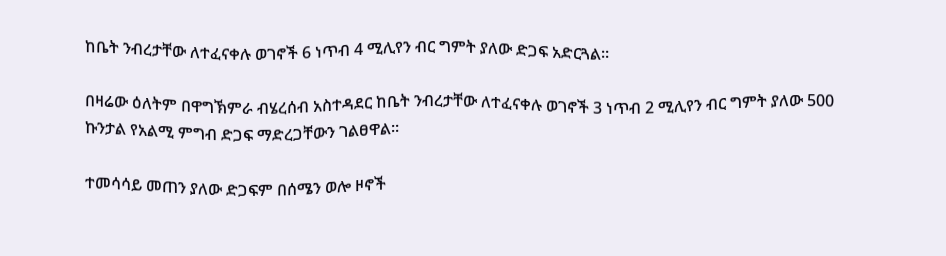ከቤት ንብረታቸው ለተፈናቀሉ ወገኖች 6 ነጥብ 4 ሚሊየን ብር ግምት ያለው ድጋፍ አድርጓል።

በዛሬው ዕለትም በዋግኽምራ ብሄረሰብ አስተዳደር ከቤት ንብረታቸው ለተፈናቀሉ ወገኖች 3 ነጥብ 2 ሚሊየን ብር ግምት ያለው 500 ኩንታል የአልሚ ምግብ ድጋፍ ማድረጋቸውን ገልፀዋል።

ተመሳሳይ መጠን ያለው ድጋፍም በሰሜን ወሎ ዞኖች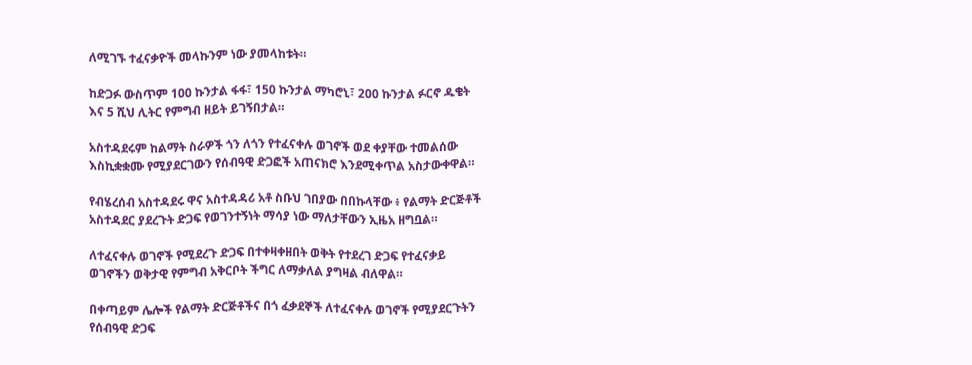ለሚገኙ ተፈናቃዮች መላኩንም ነው ያመላከቱት።

ከድጋፉ ውስጥም 100 ኩንታል ፋፋ፣ 150 ኩንታል ማካሮኒ፣ 200 ኩንታል ፉርኖ ዱቄት እና 5 ሺህ ሊትር የምግብ ዘይት ይገኝበታል።

አስተዳደሩም ከልማት ስራዎች ጎን ለጎን የተፈናቀሉ ወገኖች ወደ ቀያቸው ተመልሰው እስኪቋቋሙ የሚያደርገውን የሰብዓዊ ድጋፎች አጠናክሮ እንደሚቀጥል አስታውቀዋል።

የብሄረሰብ አስተዳደሩ ዋና አስተዳዳሪ አቶ ስቡህ ገበያው በበኩላቸው ፥ የልማት ድርጅቶች አስተዳደር ያደረጉት ድጋፍ የወገንተኝነት ማሳያ ነው ማለታቸውን ኢዜአ ዘግቧል።

ለተፈናቀሉ ወገኖች የሚደረጉ ድጋፍ በተቀዛቀዘበት ወቅት የተደረገ ድጋፍ የተፈናቃይ ወገኖችን ወቅታዊ የምግብ አቅርቦት ችግር ለማቃለል ያግዛል ብለዋል።

በቀጣይም ሌሎች የልማት ድርጅቶችና በጎ ፈቃደኞች ለተፈናቀሉ ወገኖች የሚያደርጉትን የሰብዓዊ ድጋፍ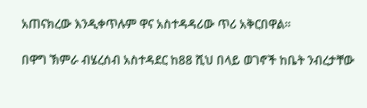አጠናክረው እንዲቀጥሉም ዋና አስተዳዳሪው ጥሪ አቅርበዋል።

በዋግ ኽምራ ብሄረሰብ አስተዳደር ከ88 ሺህ በላይ ወገኖች ከቤት ንብረታቸው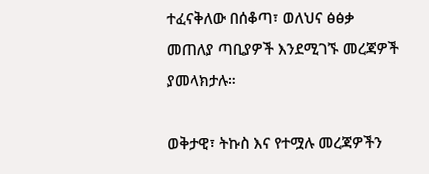ተፈናቅለው በሰቆጣ፣ ወለህና ፅፅቃ መጠለያ ጣቢያዎች እንደሚገኙ መረጃዎች ያመላክታሉ።

ወቅታዊ፣ ትኩስ እና የተሟሉ መረጃዎችን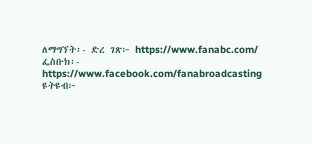ለማግኘት፡- ድረ ገጽ፦ https://www.fanabc.com/ ፌስቡክ፡- https://www.facebook.com/fanabroadcasting ዩትዩብ፦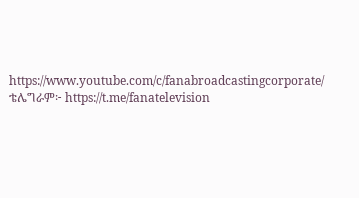https://www.youtube.com/c/fanabroadcastingcorporate/ ቴሌግራም፦ https://t.me/fanatelevision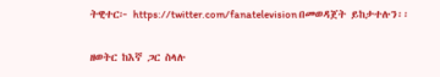ትዊተር፦ https://twitter.com/fanatelevision በመወዳጀት ይከታተሉን፡፡

ዘወትር ከእኛ ጋር ስላሉ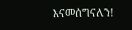እናመሰግናለን!